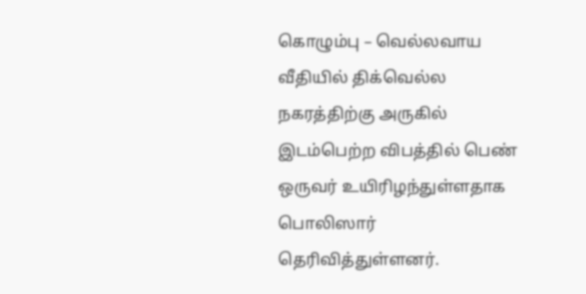கொழும்பு – வெல்லவாய வீதியில் திக்வெல்ல நகரத்திற்கு அருகில் இடம்பெற்ற விபத்தில் பெண் ஒருவர் உயிரிழந்துள்ளதாக பொலிஸார் தெரிவித்துள்ளனர்.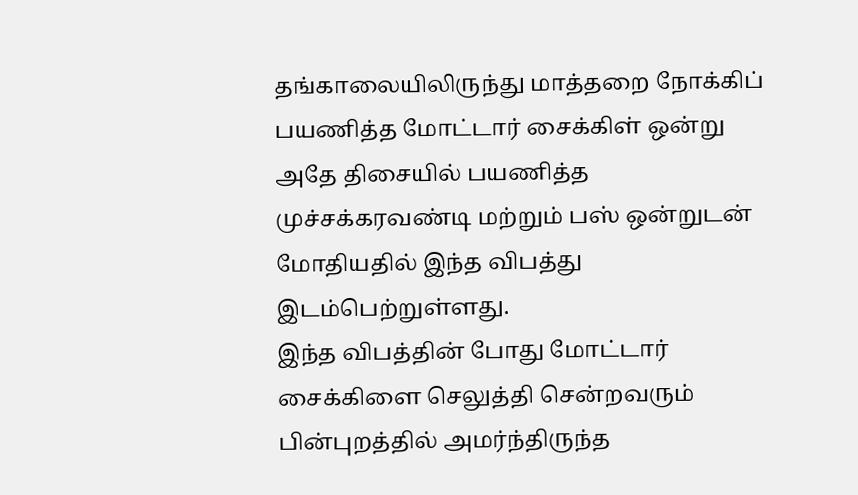தங்காலையிலிருந்து மாத்தறை நோக்கிப் பயணித்த மோட்டார் சைக்கிள் ஒன்று அதே திசையில் பயணித்த முச்சக்கரவண்டி மற்றும் பஸ் ஒன்றுடன் மோதியதில் இந்த விபத்து இடம்பெற்றுள்ளது.
இந்த விபத்தின் போது மோட்டார் சைக்கிளை செலுத்தி சென்றவரும் பின்புறத்தில் அமர்ந்திருந்த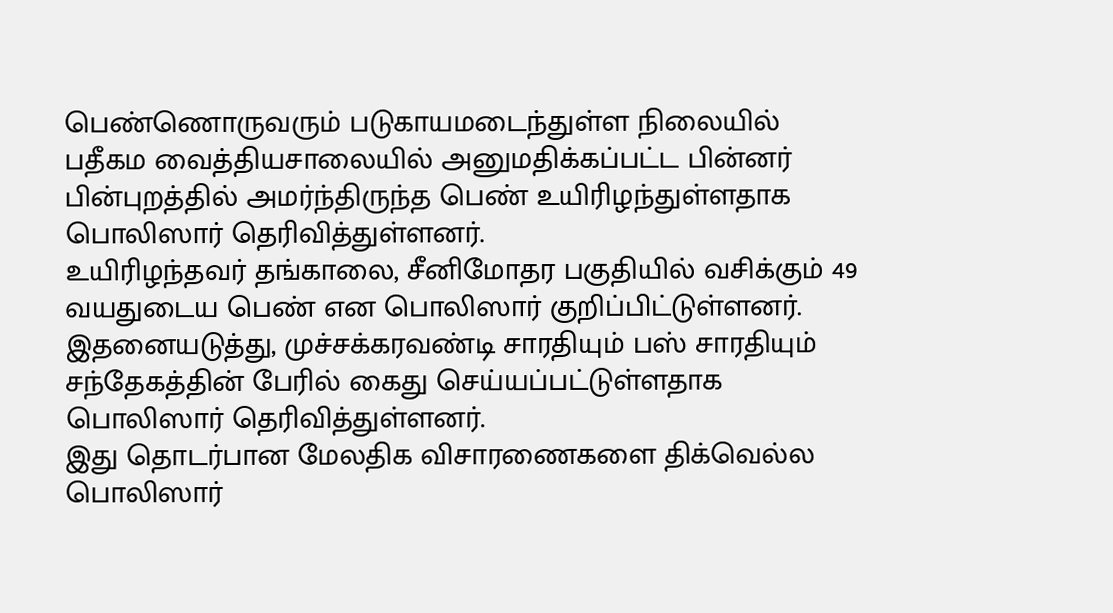பெண்ணொருவரும் படுகாயமடைந்துள்ள நிலையில் பதீகம வைத்தியசாலையில் அனுமதிக்கப்பட்ட பின்னர் பின்புறத்தில் அமர்ந்திருந்த பெண் உயிரிழந்துள்ளதாக பொலிஸார் தெரிவித்துள்ளனர்.
உயிரிழந்தவர் தங்காலை, சீனிமோதர பகுதியில் வசிக்கும் 49 வயதுடைய பெண் என பொலிஸார் குறிப்பிட்டுள்ளனர்.
இதனையடுத்து, முச்சக்கரவண்டி சாரதியும் பஸ் சாரதியும் சந்தேகத்தின் பேரில் கைது செய்யப்பட்டுள்ளதாக பொலிஸார் தெரிவித்துள்ளனர்.
இது தொடர்பான மேலதிக விசாரணைகளை திக்வெல்ல பொலிஸார்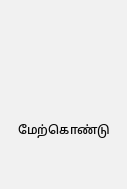மேற்கொண்டு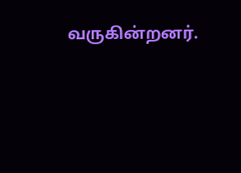வருகின்றனர்.